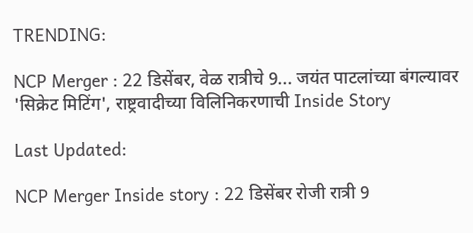TRENDING:

NCP Merger : 22 डिसेंबर, वेळ रात्रीचे 9... जयंत पाटलांच्या बंगल्यावर 'सिक्रेट मिटिंग', राष्ट्रवादीच्या विलिनिकरणाची Inside Story

Last Updated:

NCP Merger Inside story : 22 डिसेंबर रोजी रात्री 9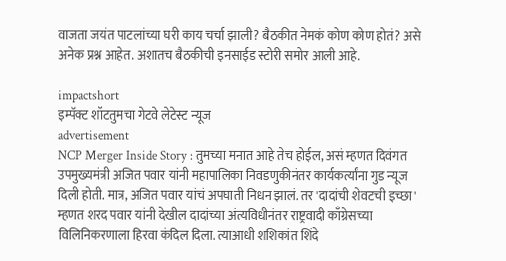वाजता जयंत पाटलांच्या घरी काय चर्चा झाली? बैठकीत नेमकं कोण कोण होतं? असे अनेक प्रश्न आहेत. अशातच बैठकीची इनसाईड स्टोरी समोर आली आहे.

impactshort
इम्पॅक्ट शॉटतुमचा गेटवे लेटेस्ट न्यूज
advertisement
NCP Merger Inside Story : तुमच्या मनात आहे तेच होईल, असं म्हणत दिवंगत उपमुख्यमंत्री अजित पवार यांनी महापालिका निवडणुकीनंतर कार्यकर्त्यांना गुड न्यूज दिली होती. मात्र, अजित पवार यांचं अपघाती निधन झालं. तर 'दादांची शेवटची इच्छा' म्हणत शरद पवार यांनी देखील दादांच्या अंत्यविधीनंतर राष्ट्रवादी काँग्रेसच्या विलिनिकरणाला हिरवा कंदिल दिला. त्याआधी शशिकांत शिंदे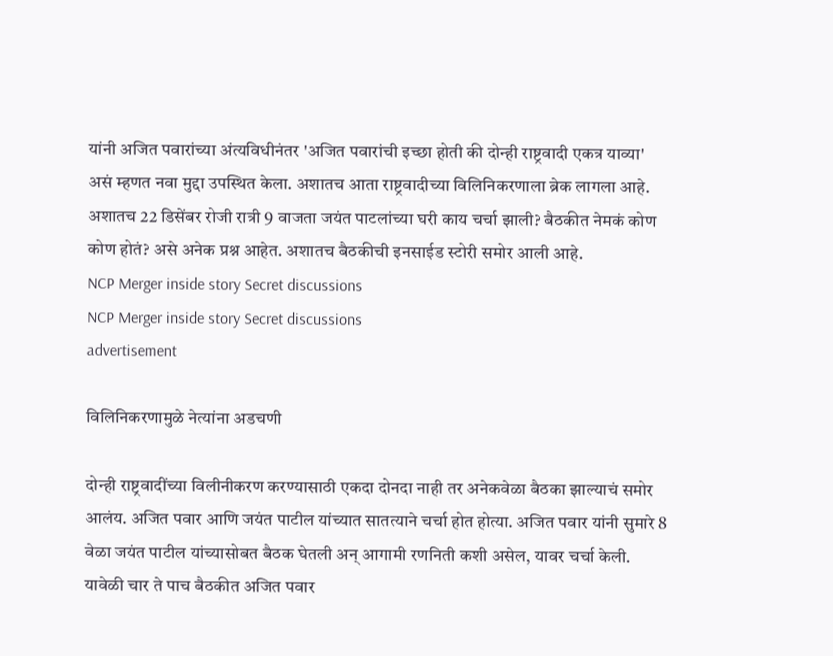यांनी अजित पवारांच्या अंत्यविधीनंतर 'अजित पवारांची इच्छा होती की दोन्ही राष्ट्रवादी एकत्र याव्या' असं म्हणत नवा मुद्दा उपस्थित केला. अशातच आता राष्ट्रवादीच्या विलिनिकरणाला ब्रेक लागला आहे. अशातच 22 डिसेंबर रोजी रात्री 9 वाजता जयंत पाटलांच्या घरी काय चर्चा झाली? बैठकीत नेमकं कोण कोण होतं? असे अनेक प्रश्न आहेत. अशातच बैठकीची इनसाईड स्टोरी समोर आली आहे.
NCP Merger inside story Secret discussions
NCP Merger inside story Secret discussions
advertisement

विलिनिकरणामुळे नेत्यांना अडचणी

दोन्ही राष्ट्रवादींच्या विलीनीकरण करण्यासाठी एकदा दोनदा नाही तर अनेकवेळा बैठका झाल्याचं समोर आलंय. अजित पवार आणि जयंत पाटील यांच्यात सातत्याने चर्चा होत होत्या. अजित पवार यांनी सुमारे 8 वेळा जयंत पाटील यांच्यासोबत बैठक घेतली अन् आगामी रणनिती कशी असेल, यावर चर्चा केली. यावेळी चार ते पाच बैठकीत अजित पवार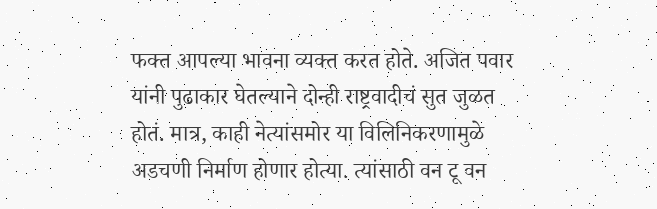फक्त आपल्या भावना व्यक्त करत होते. अजित पवार यांनी पुढाकार घेतल्याने दोन्ही राष्ट्रवादीचं सुत जुळत होतं. मात्र, काही नेत्यांसमोर या विलिनिकरणामुळे अडचणी निर्माण होणार होत्या. त्यांसाठी वन टू वन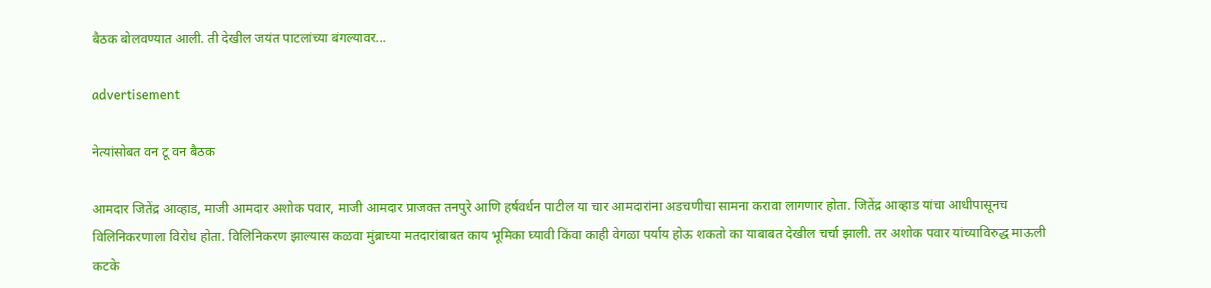बैठक बोलवण्यात आली. ती देखील जयंत पाटलांच्या बंगल्यावर...

advertisement

नेत्यांसोबत वन टू वन बैठक

आमदार जितेंद्र आव्हाड, माजी आमदार अशोक पवार, माजी आमदार प्राजक्त तनपुरे आणि हर्षवर्धन पाटील या चार आमदारांना अडचणीचा सामना करावा लागणार होता. जितेंद्र आव्हाड यांचा आधीपासूनच विलिनिकरणाला विरोध होता. विलिनिकरण झाल्यास कळवा मुंब्राच्या मतदारांबाबत काय भूमिका घ्यावी किंवा काही वेगळा पर्याय होऊ शकतो का याबाबत देखील चर्चा झाली. तर अशोक पवार यांच्याविरुद्ध माऊली कटके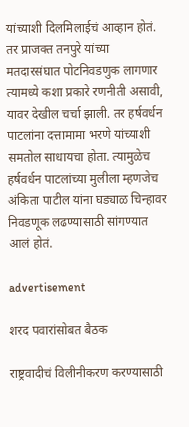यांच्याशी दिलमिलाईचं आव्हान होतं. तर प्राजक्त तनपुरे यांच्या मतदारसंघात पोटनिवडणुक लागणार त्यामध्ये कशा प्रकारे रणनीती असावी, यावर देखील चर्चा झाली. तर हर्षवर्धन पाटलांना दत्तामामा भरणे यांच्याशी समतोल साधायचा होता. त्यामुळेच हर्षवर्धन पाटलांच्या मुलीला म्हणजेच अंकिता पाटील यांना घड्याळ चिन्हावर निवडणूक लढण्यासाठी सांगण्यात आलं होतं.

advertisement

शरद पवारांसोबत बैठक

राष्ट्रवादीचं विलीनीकरण करण्यासाठी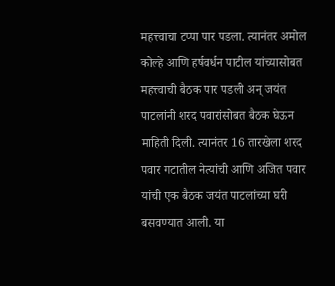महत्त्वाचा टप्पा पार पडला. त्यानंतर अमोल कोल्हे आणि हर्षवर्धन पाटील यांच्यासोबत महत्त्वाची बैठक पार पडली अन् जयंत पाटलांनी शरद पवारांसोबत बैठक घेऊन माहिती दिली. त्यानंतर 16 तारखेला शरद पवार गटातील नेत्यांची आणि अजित पवार यांची एक बैठक जयंत पाटलांच्या घरी बसवण्यात आली. या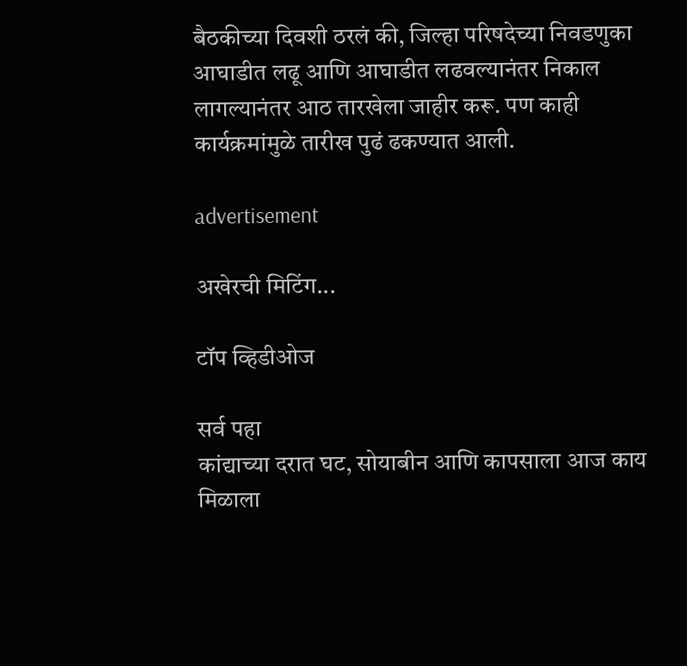बैठकीच्या दिवशी ठरलं की, जिल्हा परिषदेच्या निवडणुका आघाडीत लढू आणि आघाडीत लढवल्यानंतर निकाल लागल्यानंतर आठ तारखेला जाहीर करू. पण काही कार्यक्रमांमुळे तारीख पुढं ढकण्यात आली.

advertisement

अखेरची मिटिंग...

टॉप व्हिडीओज

सर्व पहा
कांद्याच्या दरात घट, सोयाबीन आणि कापसाला आज काय मिळाला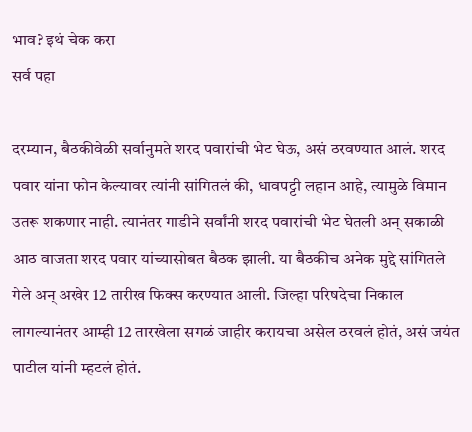भाव? इथं चेक करा
सर्व पहा

दरम्यान, बैठकीवेळी सर्वानुमते शरद पवारांची भेट घेऊ, असं ठरवण्यात आलं. शरद पवार यांना फोन केल्यावर त्यांनी सांगितलं की, धावपट्टी लहान आहे, त्यामुळे विमान उतरू शकणार नाही. त्यानंतर गाडीने सर्वांनी शरद पवारांची भेट घेतली अन् सकाळी आठ वाजता शरद पवार यांच्यासोबत बैठक झाली. या बैठकीच अनेक मुद्दे सांगितले गेले अन् अखेर 12 तारीख फिक्स करण्यात आली. जिल्हा परिषदेचा निकाल लागल्यानंतर आम्ही 12 तारखेला सगळं जाहीर करायचा असेल ठरवलं होतं, असं जयंत पाटील यांनी म्हटलं होतं.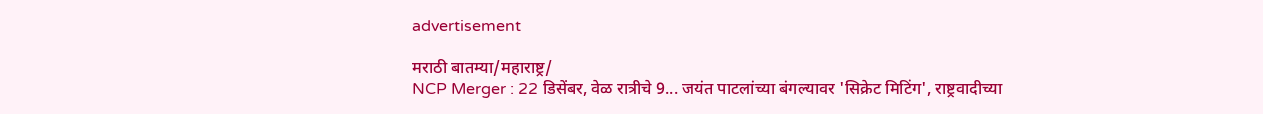advertisement

मराठी बातम्या/महाराष्ट्र/
NCP Merger : 22 डिसेंबर, वेळ रात्रीचे 9... जयंत पाटलांच्या बंगल्यावर 'सिक्रेट मिटिंग', राष्ट्रवादीच्या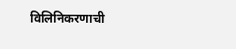विलिनिकरणाची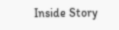Inside Story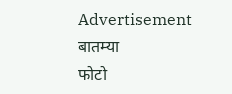Advertisement
बातम्या
फोटो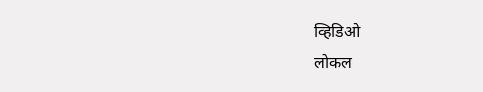व्हिडिओ
लोकल